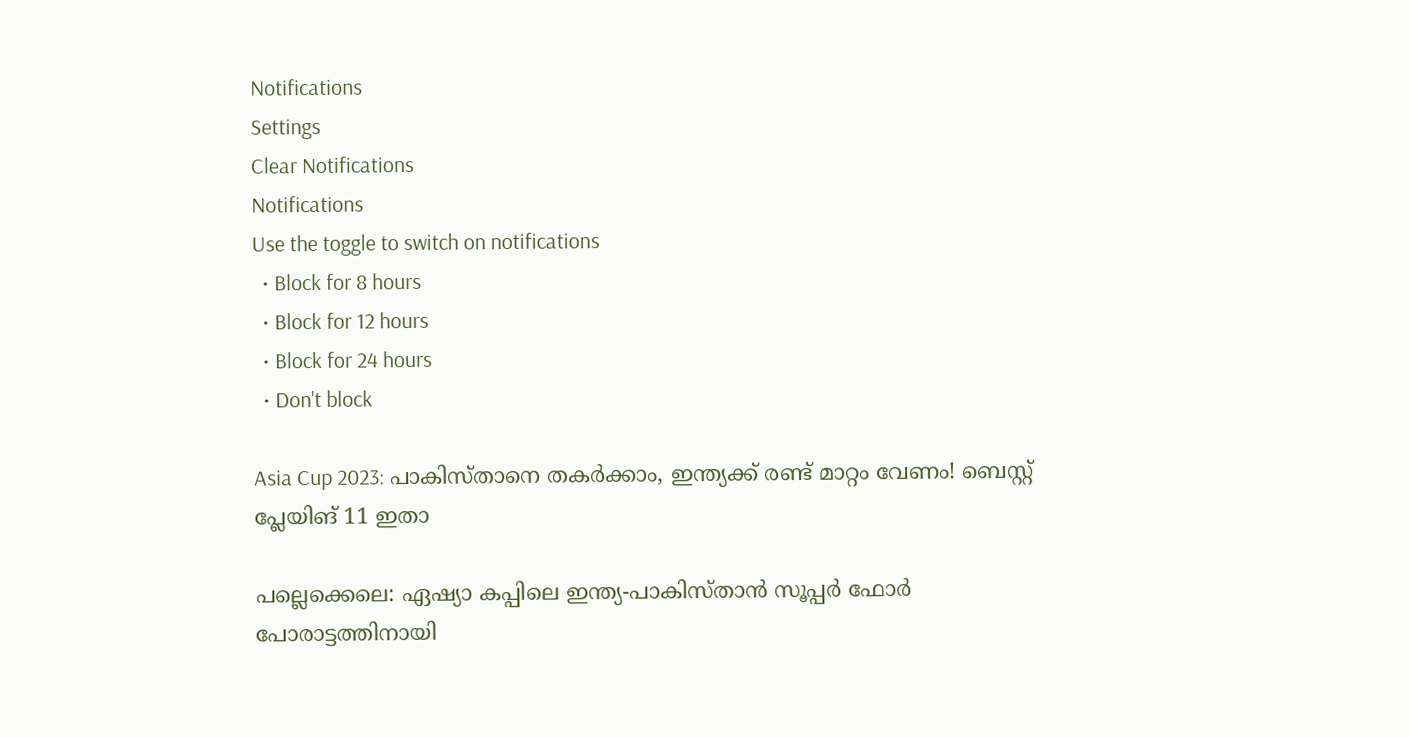Notifications
Settings
Clear Notifications
Notifications
Use the toggle to switch on notifications
  • Block for 8 hours
  • Block for 12 hours
  • Block for 24 hours
  • Don't block

Asia Cup 2023: പാകിസ്താനെ തകര്‍ക്കാം, ഇന്ത്യക്ക് രണ്ട് മാറ്റം വേണം! ബെസ്റ്റ് പ്ലേയിങ് 11 ഇതാ

പല്ലെക്കെലെ: ഏഷ്യാ കപ്പിലെ ഇന്ത്യ-പാകിസ്താന്‍ സൂപ്പര്‍ ഫോര്‍ പോരാട്ടത്തിനായി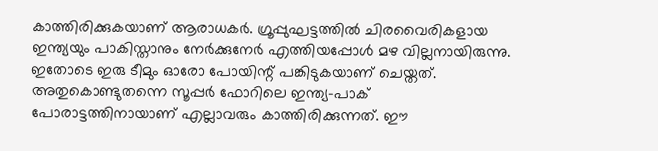കാത്തിരിക്കുകയാണ് ആരാധകര്‍. ഗ്രൂപ്പുഘട്ടത്തില്‍ ചിരവൈരികളായ ഇന്ത്യയും പാകിസ്താനും നേര്‍ക്കുനേര്‍ എത്തിയപ്പോള്‍ മഴ വില്ലനായിരുന്നു. ഇതോടെ ഇരു ടീമും ഓരോ പോയിന്റ് പങ്കിടുകയാണ് ചെയ്തത്. അതുകൊണ്ടുതന്നെ സൂപ്പര്‍ ഫോറിലെ ഇന്ത്യ-പാക് പോരാട്ടത്തിനായാണ് എല്ലാവരും കാത്തിരിക്കുന്നത്. ഈ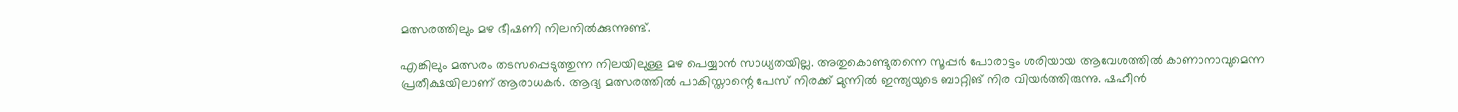മത്സരത്തിലും മഴ ഭീഷണി നിലനില്‍ക്കുന്നുണ്ട്.

എങ്കിലും മത്സരം തടസപ്പെടുത്തുന്ന നിലയിലുള്ള മഴ പെയ്യാന്‍ സാധ്യതയില്ല. അതുകൊണ്ടുതന്നെ സൂപ്പര്‍ പോരാട്ടം ശരിയായ ആവേശത്തില്‍ കാണാനാവുമെന്ന പ്രതീക്ഷയിലാണ് ആരാധകര്‍. ആദ്യ മത്സരത്തില്‍ പാകിസ്താന്റെ പേസ് നിരക്ക് മുന്നില്‍ ഇന്ത്യയുടെ ബാറ്റിങ് നിര വിയര്‍ത്തിരുന്നു. ഷഹീന്‍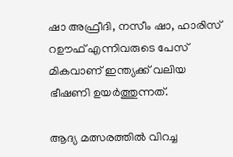ഷാ അഫ്രീദി, നസീം ഷാ, ഹാരിസ് റഊഫ് എന്നിവരുടെ പേസ് മികവാണ് ഇന്ത്യക്ക് വലിയ ഭീഷണി ഉയര്‍ത്തുന്നത്.

ആദ്യ മത്സരത്തില്‍ വിറച്ച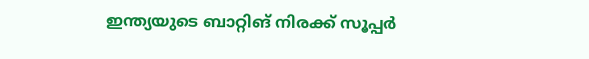ഇന്ത്യയുടെ ബാറ്റിങ് നിരക്ക് സൂപ്പര്‍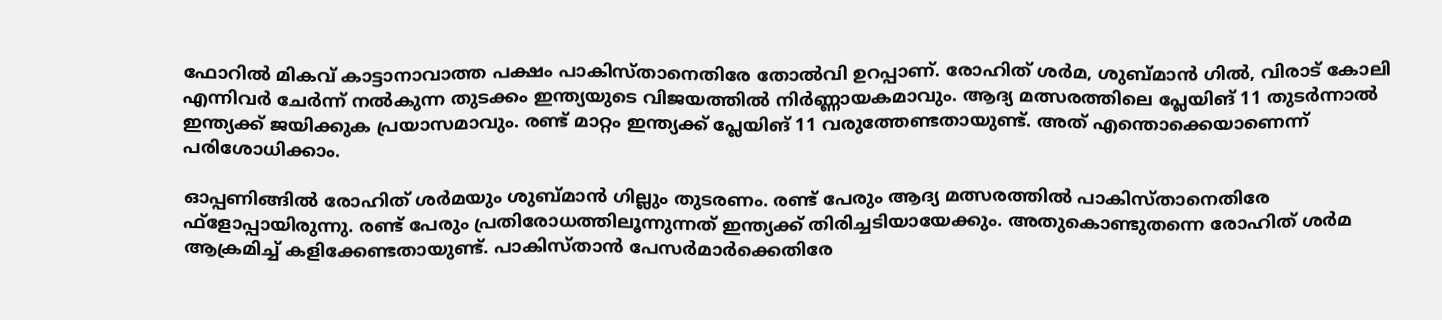ഫോറില്‍ മികവ് കാട്ടാനാവാത്ത പക്ഷം പാകിസ്താനെതിരേ തോല്‍വി ഉറപ്പാണ്. രോഹിത് ശര്‍മ, ശുബ്മാന്‍ ഗില്‍, വിരാട് കോലി എന്നിവര്‍ ചേര്‍ന്ന് നല്‍കുന്ന തുടക്കം ഇന്ത്യയുടെ വിജയത്തില്‍ നിര്‍ണ്ണായകമാവും. ആദ്യ മത്സരത്തിലെ പ്ലേയിങ് 11 തുടര്‍ന്നാല്‍ ഇന്ത്യക്ക് ജയിക്കുക പ്രയാസമാവും. രണ്ട് മാറ്റം ഇന്ത്യക്ക് പ്ലേയിങ് 11 വരുത്തേണ്ടതായുണ്ട്. അത് എന്തൊക്കെയാണെന്ന് പരിശോധിക്കാം.

ഓപ്പണിങ്ങില്‍ രോഹിത് ശര്‍മയും ശുബ്മാന്‍ ഗില്ലും തുടരണം. രണ്ട് പേരും ആദ്യ മത്സരത്തില്‍ പാകിസ്താനെതിരേ ഫ്‌ളോപ്പായിരുന്നു. രണ്ട് പേരും പ്രതിരോധത്തിലൂന്നുന്നത് ഇന്ത്യക്ക് തിരിച്ചടിയായേക്കും. അതുകൊണ്ടുതന്നെ രോഹിത് ശര്‍മ ആക്രമിച്ച് കളിക്കേണ്ടതായുണ്ട്. പാകിസ്താന്‍ പേസര്‍മാര്‍ക്കെതിരേ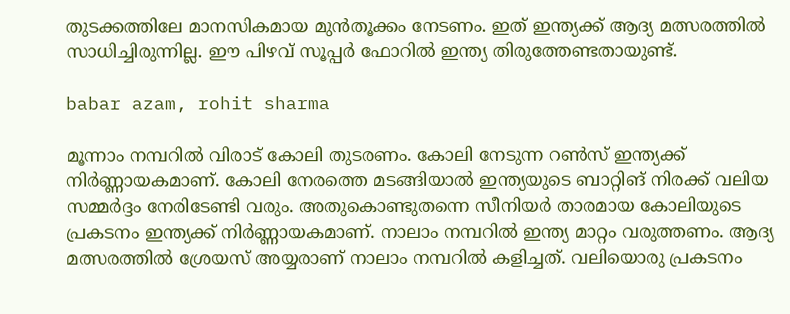തുടക്കത്തിലേ മാനസികമായ മുന്‍തൂക്കം നേടണം. ഇത് ഇന്ത്യക്ക് ആദ്യ മത്സരത്തില്‍ സാധിച്ചിരുന്നില്ല. ഈ പിഴവ് സൂപ്പര്‍ ഫോറില്‍ ഇന്ത്യ തിരുത്തേണ്ടതായുണ്ട്.

babar azam, rohit sharma

മൂന്നാം നമ്പറില്‍ വിരാട് കോലി തുടരണം. കോലി നേടുന്ന റണ്‍സ് ഇന്ത്യക്ക് നിര്‍ണ്ണായകമാണ്. കോലി നേരത്തെ മടങ്ങിയാല്‍ ഇന്ത്യയുടെ ബാറ്റിങ് നിരക്ക് വലിയ സമ്മര്‍ദ്ദം നേരിടേണ്ടി വരും. അതുകൊണ്ടുതന്നെ സീനിയര്‍ താരമായ കോലിയുടെ പ്രകടനം ഇന്ത്യക്ക് നിര്‍ണ്ണായകമാണ്. നാലാം നമ്പറില്‍ ഇന്ത്യ മാറ്റം വരുത്തണം. ആദ്യ മത്സരത്തില്‍ ശ്രേയസ് അയ്യരാണ് നാലാം നമ്പറില്‍ കളിച്ചത്. വലിയൊരു പ്രകടനം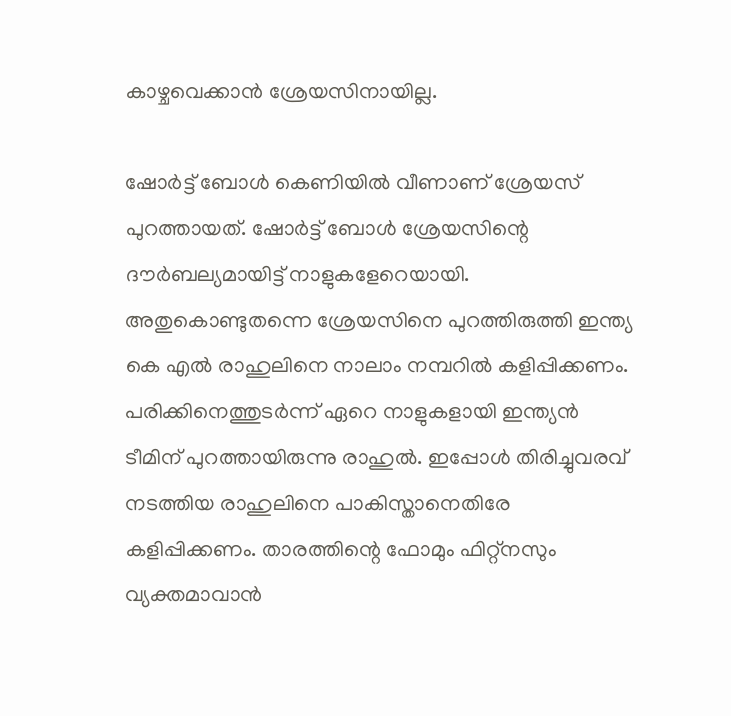കാഴ്ചവെക്കാന്‍ ശ്രേയസിനായില്ല.

ഷോര്‍ട്ട് ബോള്‍ കെണിയില്‍ വീണാണ് ശ്രേയസ് പുറത്തായത്. ഷോര്‍ട്ട് ബോള്‍ ശ്രേയസിന്റെ ദൗര്‍ബല്യമായിട്ട് നാളുകളേറെയായി. അതുകൊണ്ടുതന്നെ ശ്രേയസിനെ പുറത്തിരുത്തി ഇന്ത്യ കെ എല്‍ രാഹുലിനെ നാലാം നമ്പറില്‍ കളിപ്പിക്കണം. പരിക്കിനെത്തുടര്‍ന്ന് ഏറെ നാളുകളായി ഇന്ത്യന്‍ ടീമിന് പുറത്തായിരുന്നു രാഹുല്‍. ഇപ്പോള്‍ തിരിച്ചുവരവ് നടത്തിയ രാഹുലിനെ പാകിസ്താനെതിരേ കളിപ്പിക്കണം. താരത്തിന്റെ ഫോമും ഫിറ്റ്‌നസും വ്യക്തമാവാന്‍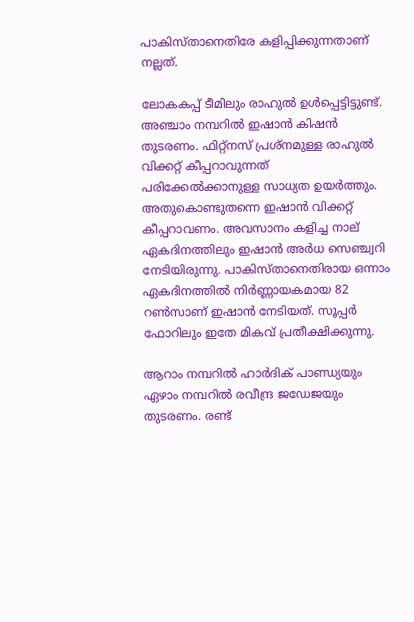പാകിസ്താനെതിരേ കളിപ്പിക്കുന്നതാണ് നല്ലത്.

ലോകകപ്പ് ടീമിലും രാഹുല്‍ ഉള്‍പ്പെട്ടിട്ടുണ്ട്. അഞ്ചാം നമ്പറില്‍ ഇഷാന്‍ കിഷന്‍ തുടരണം. ഫിറ്റ്‌നസ് പ്രശ്‌നമുള്ള രാഹുല്‍ വിക്കറ്റ് കീപ്പറാവുന്നത് പരിക്കേല്‍ക്കാനുള്ള സാധ്യത ഉയര്‍ത്തും. അതുകൊണ്ടുതന്നെ ഇഷാന്‍ വിക്കറ്റ് കീപ്പറാവണം. അവസാനം കളിച്ച നാല് ഏകദിനത്തിലും ഇഷാന്‍ അര്‍ധ സെഞ്ച്വറി നേടിയിരുന്നു. പാകിസ്താനെതിരായ ഒന്നാം ഏകദിനത്തില്‍ നിര്‍ണ്ണായകമായ 82 റണ്‍സാണ് ഇഷാന്‍ നേടിയത്. സൂപ്പര്‍ ഫോറിലും ഇതേ മികവ് പ്രതീക്ഷിക്കുന്നു.

ആറാം നമ്പറില്‍ ഹാര്‍ദിക് പാണ്ഡ്യയും ഏഴാം നമ്പറില്‍ രവീന്ദ്ര ജഡേജയും തുടരണം. രണ്ട്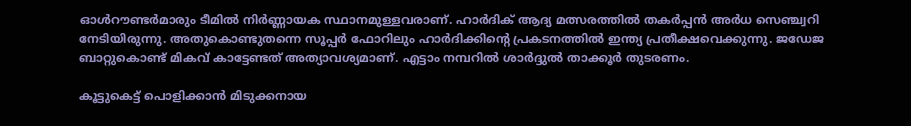ഓള്‍റൗണ്ടര്‍മാരും ടീമില്‍ നിര്‍ണ്ണായക സ്ഥാനമുള്ളവരാണ്. ഹാര്‍ദിക് ആദ്യ മത്സരത്തില്‍ തകര്‍പ്പന്‍ അര്‍ധ സെഞ്ച്വറി നേടിയിരുന്നു. അതുകൊണ്ടുതന്നെ സൂപ്പര്‍ ഫോറിലും ഹാര്‍ദിക്കിന്റെ പ്രകടനത്തില്‍ ഇന്ത്യ പ്രതീക്ഷവെക്കുന്നു. ജഡേജ ബാറ്റുകൊണ്ട് മികവ് കാട്ടേണ്ടത് അത്യാവശ്യമാണ്. എട്ടാം നമ്പറില്‍ ശാര്‍ദ്ദുല്‍ താക്കൂര്‍ തുടരണം.

കൂട്ടുകെട്ട് പൊളിക്കാന്‍ മിടുക്കനായ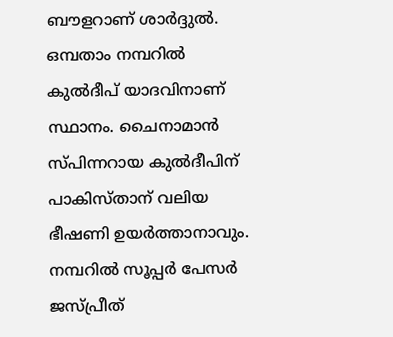ബൗളറാണ് ശാര്‍ദ്ദുല്‍. ഒമ്പതാം നമ്പറില്‍ കുല്‍ദീപ് യാദവിനാണ് സ്ഥാനം. ചൈനാമാന്‍ സ്പിന്നറായ കുല്‍ദീപിന് പാകിസ്താന് വലിയ ഭീഷണി ഉയര്‍ത്താനാവും. നമ്പറില്‍ സൂപ്പര്‍ പേസര്‍ ജസ്പ്രീത്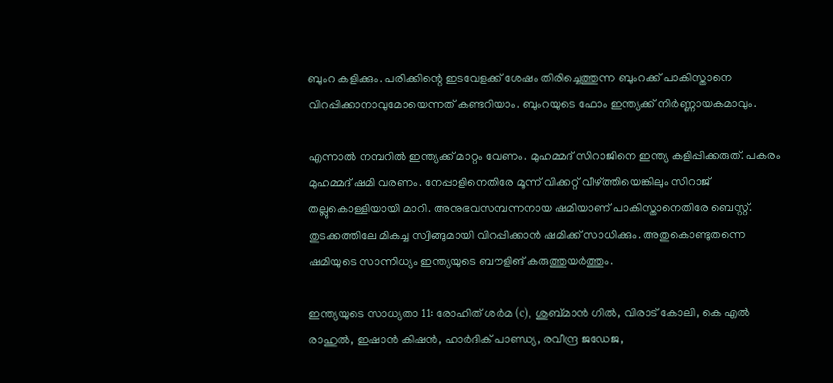ബുംറ കളിക്കും. പരിക്കിന്റെ ഇടവേളക്ക് ശേഷം തിരിച്ചെത്തുന്ന ബുംറക്ക് പാകിസ്താനെ വിറപ്പിക്കാനാവുമോയെന്നത് കണ്ടറിയാം. ബുംറയുടെ ഫോം ഇന്ത്യക്ക് നിര്‍ണ്ണായകമാവും.

എന്നാല്‍ നമ്പറില്‍ ഇന്ത്യക്ക് മാറ്റം വേണം. മുഹമ്മദ് സിറാജിനെ ഇന്ത്യ കളിപ്പിക്കരുത്. പകരം മുഹമ്മദ് ഷമി വരണം. നേപ്പാളിനെതിരേ മൂന്ന് വിക്കറ്റ് വീഴ്ത്തിയെങ്കിലും സിറാജ് തല്ലുകൊള്ളിയായി മാറി. അനുഭവസമ്പന്നനായ ഷമിയാണ് പാകിസ്താനെതിരേ ബെസ്റ്റ്. തുടക്കത്തിലേ മികച്ച സ്വിങ്ങുമായി വിറപ്പിക്കാന്‍ ഷമിക്ക് സാധിക്കും. അതുകൊണ്ടുതന്നെ ഷമിയുടെ സാന്നിധ്യം ഇന്ത്യയുടെ ബൗളിങ് കരുത്തുയര്‍ത്തും.

ഇന്ത്യയുടെ സാധ്യതാ 11: രോഹിത് ശര്‍മ (c), ശുബ്മാന്‍ ഗില്‍, വിരാട് കോലി, കെ എല്‍ രാഹുല്‍, ഇഷാന്‍ കിഷന്‍, ഹാര്‍ദിക് പാണ്ഡ്യ, രവീന്ദ്ര ജഡേജ,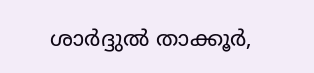ശാര്‍ദ്ദുല്‍ താക്കൂര്‍,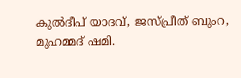കുല്‍ദീപ് യാദവ്, ജസ്പ്രീത് ബുംറ, മുഹമ്മദ് ഷമി.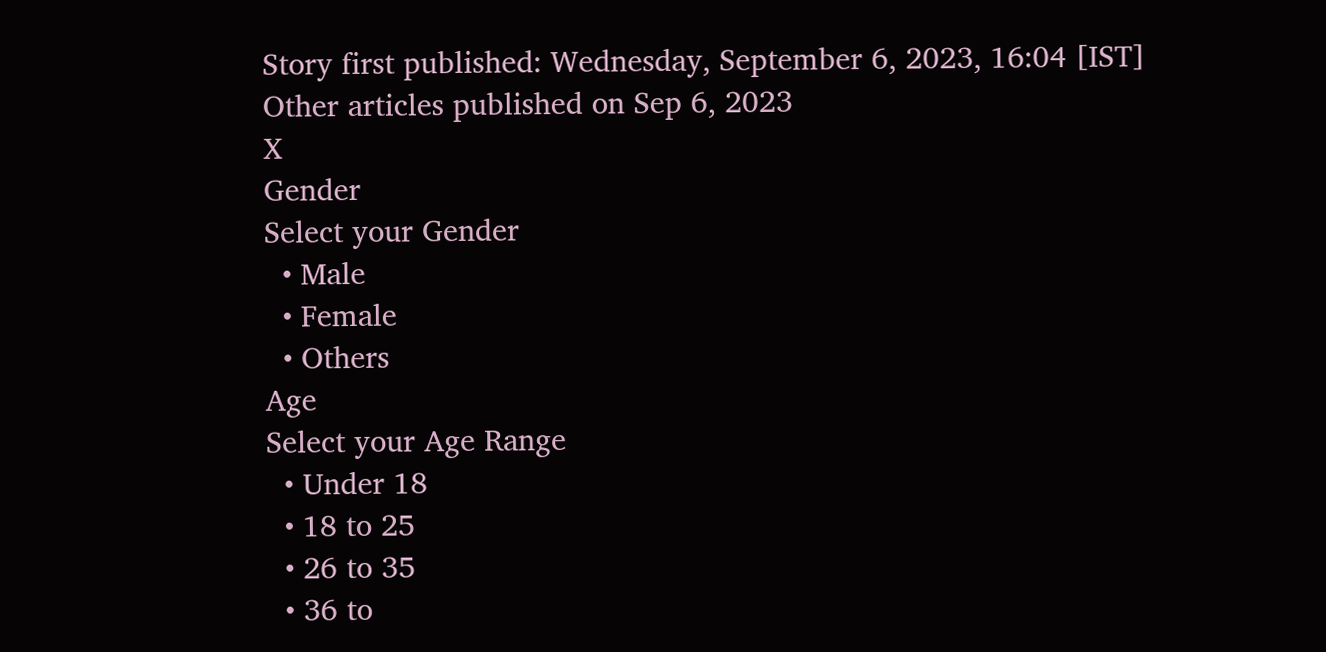Story first published: Wednesday, September 6, 2023, 16:04 [IST]
Other articles published on Sep 6, 2023
X
Gender
Select your Gender
  • Male
  • Female
  • Others
Age
Select your Age Range
  • Under 18
  • 18 to 25
  • 26 to 35
  • 36 to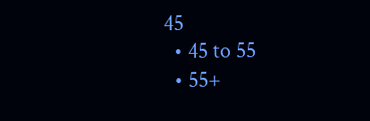45
  • 45 to 55
  • 55+